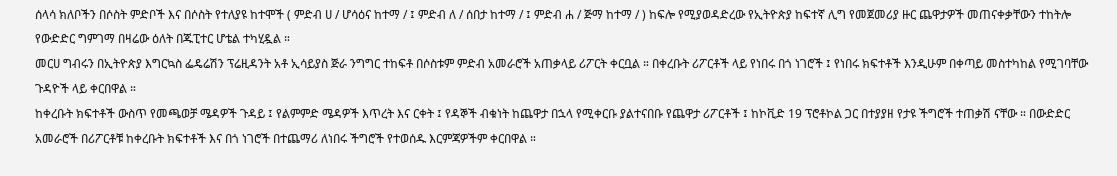ሰላሳ ክለቦችን በሶስት ምድቦች እና በሶስት የተለያዩ ከተሞች ( ምድብ ሀ / ሆሳዕና ከተማ / ፤ ምድብ ለ / ሰበታ ከተማ / ፤ ምድብ ሐ / ጅማ ከተማ / ) ከፍሎ የሚያወዳድረው የኢትዮጵያ ከፍተኛ ሊግ የመጀመሪያ ዙር ጨዋታዎች መጠናቀቃቸውን ተከትሎ የውድድር ግምገማ በዛሬው ዕለት በጁፒተር ሆቴል ተካሂዷል ።
መርሀ ግብሩን በኢትዮጵያ እግርኳስ ፌዴሬሽን ፕሬዚዳንት አቶ ኢሳይያስ ጅራ ንግግር ተከፍቶ በሶስቱም ምድብ አመራሮች አጠቃላይ ሪፖርት ቀርቧል ። በቀረቡት ሪፖርቶች ላይ የነበሩ በጎ ነገሮች ፤ የነበሩ ክፍተቶች እንዲሁም በቀጣይ መስተካከል የሚገባቸው ጉዳዮች ላይ ቀርበዋል ።
ከቀረቡት ክፍተቶች ውስጥ የመጫወቻ ሜዳዎች ጉዳይ ፤ የልምምድ ሜዳዎች እጥረት እና ርቀት ፤ የዳኞች ብቁነት ከጨዋታ በኋላ የሚቀርቡ ያልተናበቡ የጨዋታ ሪፖርቶች ፤ ከኮቪድ 19 ፕሮቶኮል ጋር በተያያዘ የታዩ ችግሮች ተጠቃሽ ናቸው ። በውድድር አመራሮች በሪፖርቶቹ ከቀረቡት ክፍተቶች እና በጎ ነገሮች በተጨማሪ ለነበሩ ችግሮች የተወሰዱ እርምጃዎችም ቀርበዋል ።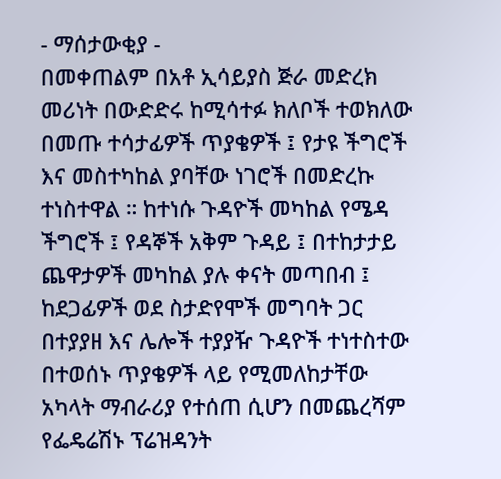- ማሰታውቂያ -
በመቀጠልም በአቶ ኢሳይያስ ጅራ መድረክ መሪነት በውድድሩ ከሚሳተፉ ክለቦች ተወክለው በመጡ ተሳታፊዎች ጥያቄዎች ፤ የታዩ ችግሮች እና መስተካከል ያባቸው ነገሮች በመድረኩ ተነስተዋል ። ከተነሱ ጉዳዮች መካከል የሜዳ ችግሮች ፤ የዳኞች አቅም ጉዳይ ፤ በተከታታይ ጨዋታዎች መካከል ያሉ ቀናት መጣበብ ፤ ከደጋፊዎች ወደ ስታድየሞች መግባት ጋር በተያያዘ እና ሌሎች ተያያዥ ጉዳዮች ተነተስተው በተወሰኑ ጥያቄዎች ላይ የሚመለከታቸው አካላት ማብራሪያ የተሰጠ ሲሆን በመጨረሻም የፌዴሬሽኑ ፕሬዝዳንት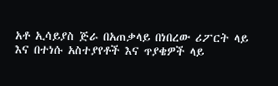አቶ ኢሳይያስ ጅራ በአጠቃላይ በነበረው ሪፖርት ላይ እና በተነሱ አስተያየቶች እና ጥያቄዎች ላይ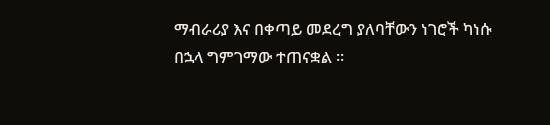ማብራሪያ እና በቀጣይ መደረግ ያለባቸውን ነገሮች ካነሱ በኋላ ግምገማው ተጠናቋል ።